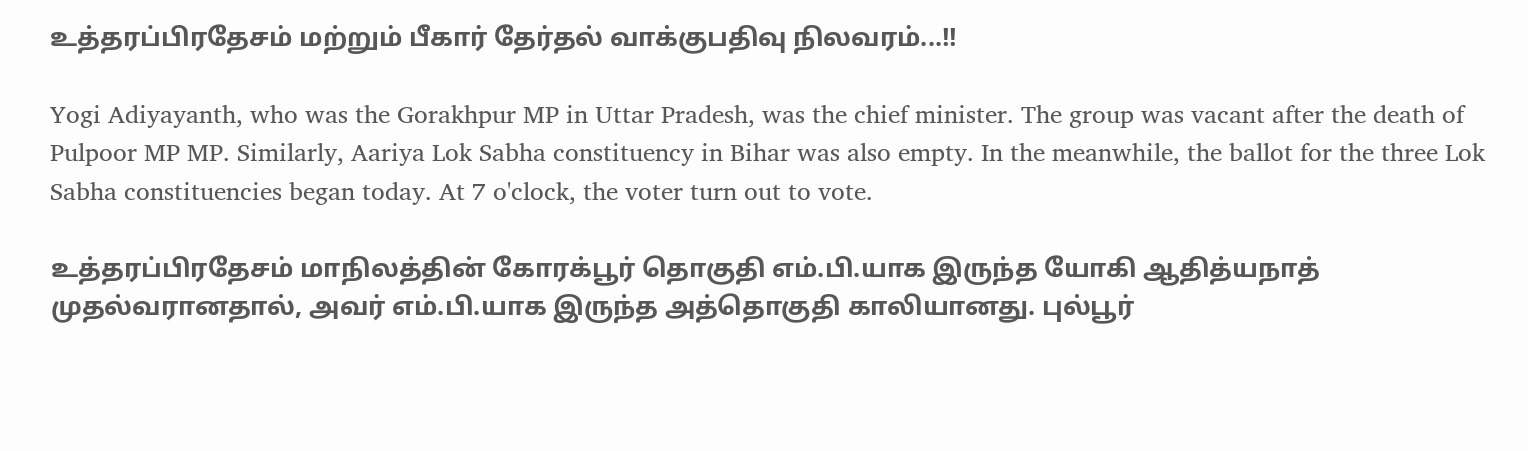உத்தரப்பிரதேசம் மற்றும் பீகார் தேர்தல் வாக்குபதிவு நிலவரம்...!!

Yogi Adiyayanth, who was the Gorakhpur MP in Uttar Pradesh, was the chief minister. The group was vacant after the death of Pulpoor MP MP. Similarly, Aariya Lok Sabha constituency in Bihar was also empty. In the meanwhile, the ballot for the three Lok Sabha constituencies began today. At 7 o'clock, the voter turn out to vote.

உத்தரப்பிரதேசம் மாநிலத்தின் கோரக்பூர் தொகுதி எம்.பி.யாக இருந்த யோகி ஆதித்யநாத் முதல்வரானதால், அவர் எம்.பி.யாக இருந்த அத்தொகுதி காலியானது. புல்பூர்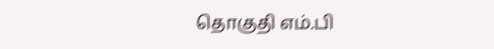தொகுதி எம்.பி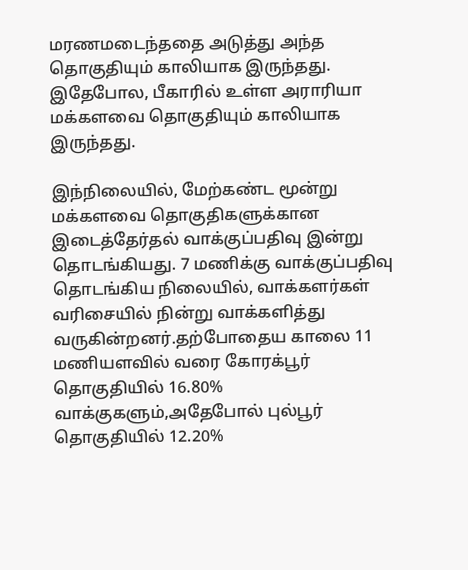மரணமடைந்ததை அடுத்து அந்த தொகுதியும் காலியாக இருந்தது. இதேபோல, பீகாரில் உள்ள அராரியா மக்களவை தொகுதியும் காலியாக இருந்தது.

இந்நிலையில், மேற்கண்ட மூன்று மக்களவை தொகுதிகளுக்கான இடைத்தேர்தல் வாக்குப்பதிவு இன்று தொடங்கியது. 7 மணிக்கு வாக்குப்பதிவு தொடங்கிய நிலையில், வாக்களர்கள் வரிசையில் நின்று வாக்களித்து வருகின்றனர்.தற்போதைய காலை 11 மணியளவில் வரை கோரக்பூர் தொகுதியில் 16.80% வாக்குகளும்,அதேபோல் புல்பூர் தொகுதியில் 12.20%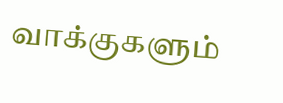வாக்குகளும்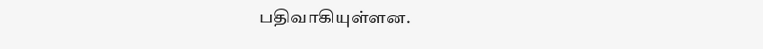பதிவாகியுள்ளன.